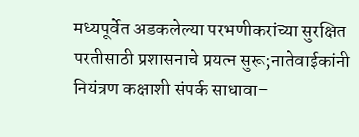मध्यपूर्वेत अडकलेल्या परभणीकरांच्या सुरक्षित परतीसाठी प्रशासनाचे प्रयत्न सुरू;नातेवाईकांनी नियंत्रण कक्षाशी संपर्क साधावा–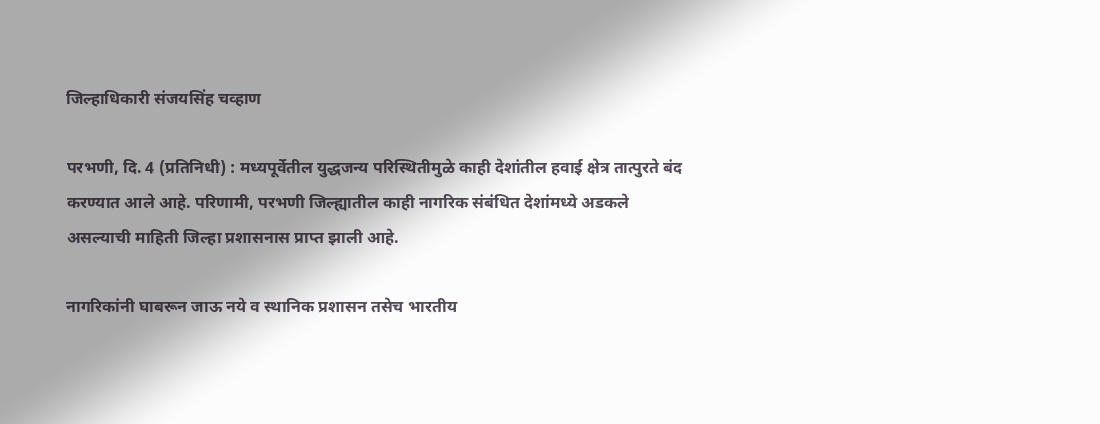जिल्हाधिकारी संजयसिंह चव्हाण

परभणी, दि. 4 (प्रतिनिधी) : मध्यपूर्वेतील युद्धजन्य परिस्थितीमुळे काही देशांतील हवाई क्षेत्र तात्पुरते बंद करण्यात आले आहे. परिणामी, परभणी जिल्ह्यातील काही नागरिक संबंधित देशांमध्ये अडकले असल्याची माहिती जिल्हा प्रशासनास प्राप्त झाली आहे.

नागरिकांनी घाबरून जाऊ नये व स्थानिक प्रशासन तसेच भारतीय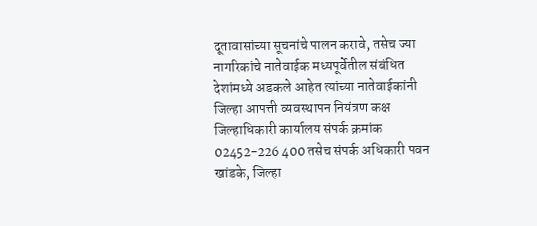दूतावासांच्या सूचनांचे पालन करावे, तसेच ज्या नागरिकांचे नातेवाईक मध्यपूर्वेतील संबंधित देशांमध्ये अडकले आहेत त्यांच्या नातेवाईकांनी जिल्हा आपत्ती व्यवस्थापन नियंत्रण कक्ष जिल्हाधिकारी कार्यालय संपर्क क्रमांक 02452-226 400 तसेच संपर्क अधिकारी पवन खांडके, जिल्हा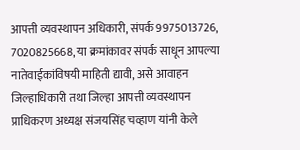आपत्ती व्यवस्थापन अधिकारी, संपर्क 9975013726, 7020825668, या क्रमांकावर संपर्क साधून आपल्या नातेवाईकांविषयी माहिती द्यावी, असे आवाहन जिल्हाधिकारी तथा जिल्हा आपत्ती व्यवस्थापन प्राधिकरण अध्यक्ष संजयसिंह चव्हाण यांनी केले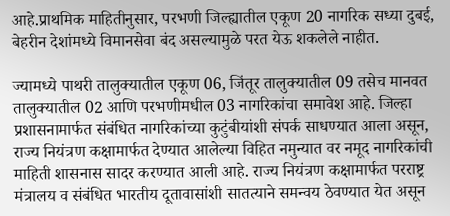आहे.प्राथमिक माहितीनुसार, परभणी जिल्ह्यातील एकूण 20 नागरिक सध्या दुबई, बेहरीन देशांमध्ये विमानसेवा बंद असल्यामुळे परत येऊ शकलेले नाहीत.

ज्यामध्ये पाथरी तालुक्यातील एकूण 06, जिंतूर तालुक्यातील 09 तसेच मानवत तालुक्यातील 02 आणि परभणीमधील 03 नागरिकांचा समावेश आहे. जिल्हा प्रशासनामार्फत संबंधित नागरिकांच्या कुटुंबीयांशी संपर्क साधण्यात आला असून, राज्य नियंत्रण कक्षामार्फत देण्यात आलेल्या विहित नमुन्यात वर नमूद नागरिकांची माहिती शासनास सादर करण्यात आली आहे. राज्य नियंत्रण कक्षामार्फत परराष्ट्र मंत्रालय व संबंधित भारतीय दूतावासांशी सातत्याने समन्वय ठेवण्यात येत असून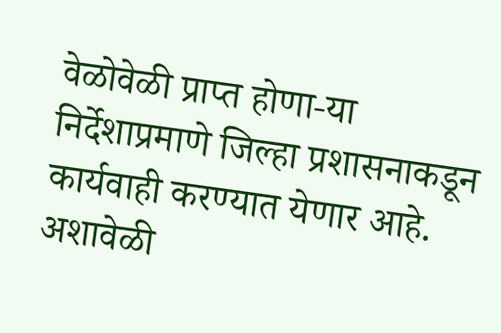वेळोवेळी प्राप्त होणा-या निर्देशाप्रमाणे जिल्हा प्रशासनाकडून कार्यवाही करण्यात येणार आहे. अशावेळी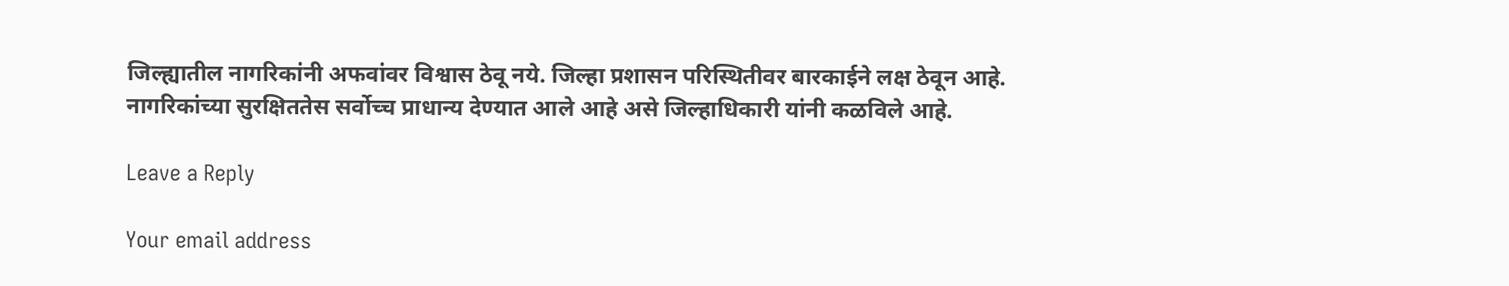जिल्ह्यातील नागरिकांनी अफवांवर विश्वास ठेवू नये. जिल्हा प्रशासन परिस्थितीवर बारकाईने लक्ष ठेवून आहे. नागरिकांच्या सुरक्षिततेस सर्वोच्च प्राधान्य देण्यात आले आहे असे जिल्हाधिकारी यांनी कळविले आहे.

Leave a Reply

Your email address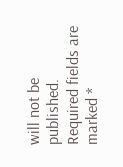will not be published. Required fields are marked *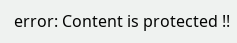error: Content is protected !!